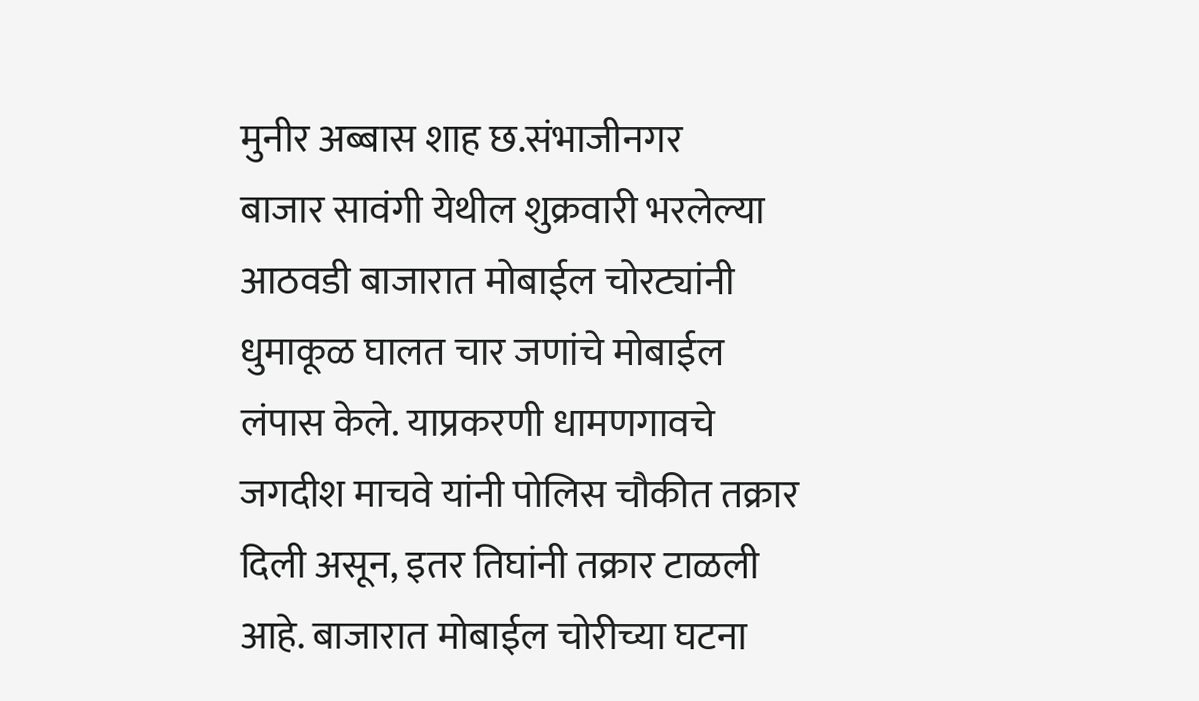मुनीर अब्बास शाह छ.संभाजीनगर
बाजार सावंगी येथील शुक्रवारी भरलेल्या आठवडी बाजारात मोबाईल चोरट्यांनी धुमाकूळ घालत चार जणांचे मोबाईल लंपास केले. याप्रकरणी धामणगावचे जगदीश माचवे यांनी पोलिस चौकीत तक्रार दिली असून, इतर तिघांनी तक्रार टाळली आहे. बाजारात मोबाईल चोरीच्या घटना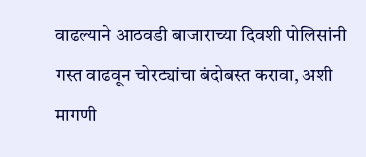वाढल्याने आठवडी बाजाराच्या दिवशी पोलिसांनी गस्त वाढवून चोरट्यांचा बंदोबस्त करावा, अशी मागणी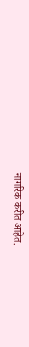नागरिक करीत आहेत.